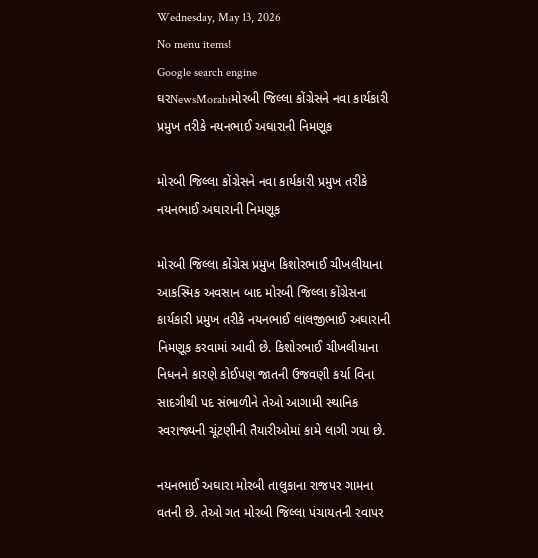Wednesday, May 13, 2026
No menu items!
Google search engine
ઘરNewsMorabiમોરબી જિલ્લા કોંગ્રેસને નવા કાર્યકારી પ્રમુખ તરીકે નયનભાઈ અઘારાની નિમણૂક

મોરબી જિલ્લા કોંગ્રેસને નવા કાર્યકારી પ્રમુખ તરીકે નયનભાઈ અઘારાની નિમણૂક

મોરબી જિલ્લા કોંગ્રેસ પ્રમુખ કિશોરભાઈ ચીખલીયાના આકસ્મિક અવસાન બાદ મોરબી જિલ્લા કોંગ્રેસના કાર્યકારી પ્રમુખ તરીકે નયનભાઈ લાલજીભાઈ અઘારાની નિમણૂક કરવામાં આવી છે. કિશોરભાઈ ચીખલીયાના નિધનને કારણે કોઈપણ જાતની ઉજવણી કર્યા વિના સાદગીથી પદ સંભાળીને તેઓ આગામી સ્થાનિક સ્વરાજ્યની ચૂંટણીની તૈયારીઓમાં કામે લાગી ગયા છે.

નયનભાઈ અઘારા મોરબી તાલુકાના રાજપર ગામના વતની છે. તેઓ ગત મોરબી જિલ્લા પંચાયતની રવાપર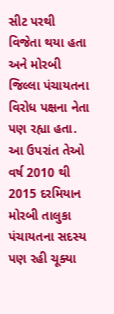સીટ પરથી વિજેતા થયા હતા અને મોરબી જિલ્લા પંચાયતના વિરોધ પક્ષના નેતા પણ રહ્યા હતા. આ ઉપરાંત તેઓ વર્ષ 2010 થી 2015 દરમિયાન મોરબી તાલુકા પંચાયતના સદસ્ય પણ રહી ચૂક્યા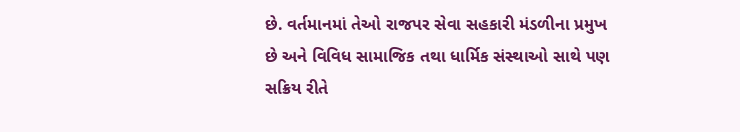છે. વર્તમાનમાં તેઓ રાજપર સેવા સહકારી મંડળીના પ્રમુખ છે અને વિવિધ સામાજિક તથા ધાર્મિક સંસ્થાઓ સાથે પણ સક્રિય રીતે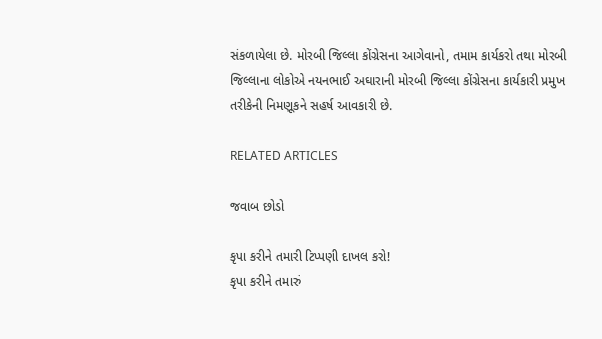સંકળાયેલા છે. મોરબી જિલ્લા કોંગ્રેસના આગેવાનો, તમામ કાર્યકરો તથા મોરબી જિલ્લાના લોકોએ નયનભાઈ અઘારાની મોરબી જિલ્લા કોંગ્રેસના કાર્યકારી પ્રમુખ તરીકેની નિમણૂકને સહર્ષ આવકારી છે.

RELATED ARTICLES

જવાબ છોડો

કૃપા કરીને તમારી ટિપ્પણી દાખલ કરો!
કૃપા કરીને તમારું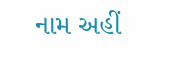નામ અહીં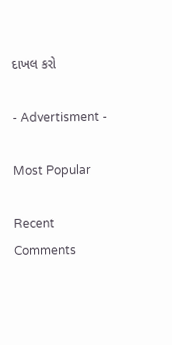દાખલ કરો

- Advertisment -

Most Popular

Recent Comments